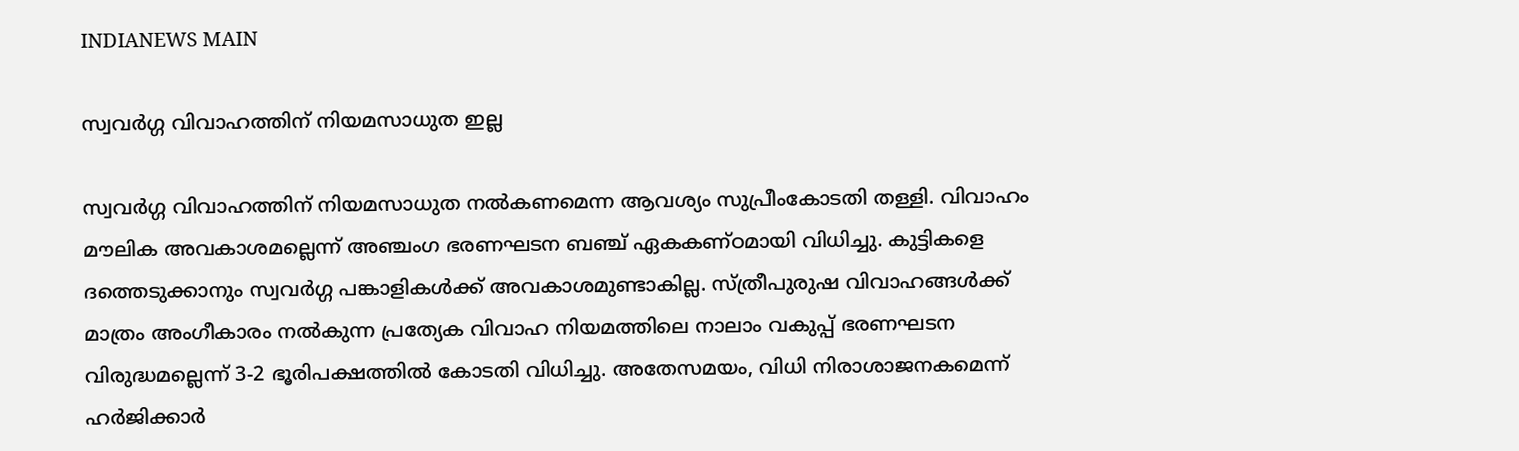INDIANEWS MAIN

സ്വവർഗ്ഗ വിവാഹത്തിന് നിയമസാധുത ഇല്ല

സ്വവർഗ്ഗ വിവാഹത്തിന് നിയമസാധുത നൽകണമെന്ന ആവശ്യം സുപ്രീംകോടതി തള്ളി. വിവാഹം മൗലിക അവകാശമല്ലെന്ന് അഞ്ചംഗ ഭരണഘടന ബഞ്ച് ഏകകണ്ഠമായി വിധിച്ചു. കുട്ടികളെ ദത്തെടുക്കാനും സ്വവർഗ്ഗ പങ്കാളികൾക്ക് അവകാശമുണ്ടാകില്ല. സ്ത്രീപുരുഷ വിവാഹങ്ങൾക്ക് മാത്രം അംഗീകാരം നൽകുന്ന പ്രത്യേക വിവാഹ നിയമത്തിലെ നാലാം വകുപ്പ് ഭരണഘടന വിരുദ്ധമല്ലെന്ന് 3-2 ഭൂരിപക്ഷത്തിൽ കോടതി വിധിച്ചു. അതേസമയം, വിധി നിരാശാജനകമെന്ന് ഹർജിക്കാർ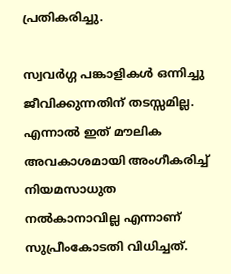പ്രതികരിച്ചു.

സ്വവർഗ്ഗ പങ്കാളികൾ ഒന്നിച്ചു ജീവിക്കുന്നതിന് തടസ്സമില്ല. എന്നാൽ ഇത് മൗലിക അവകാശമായി അംഗീകരിച്ച് നിയമസാധുത നൽകാനാവില്ല എന്നാണ് സുപ്രീംകോടതി വിധിച്ചത്.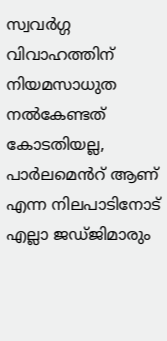സ്വവർഗ്ഗ വിവാഹത്തിന് നിയമസാധുത നൽകേണ്ടത് കോടതിയല്ല, പാർലമെൻറ് ആണ് എന്ന നിലപാടിനോട് എല്ലാ ജഡ്ജിമാരും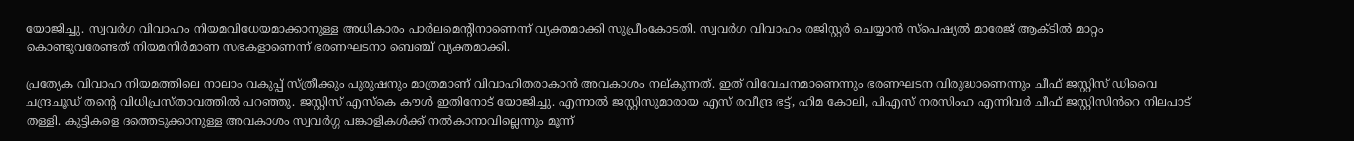യോജിച്ചു. സ്വവര്‍ഗ വിവാഹം നിയമവിധേയമാക്കാനുള്ള അധികാരം പാര്‍ലമെന്റിനാണെന്ന് വ്യക്തമാക്കി സുപ്രീംകോടതി. സ്വവര്‍ഗ വിവാഹം രജിസ്റ്റര്‍ ചെയ്യാന്‍ സ്പെഷ്യല്‍ മാരേജ് ആക്ടില്‍ മാറ്റം കൊണ്ടുവരേണ്ടത് നിയമനിര്‍മാണ സഭകളാണെന്ന് ഭരണഘടനാ ബെഞ്ച് വ്യക്തമാക്കി.

പ്രത്യേക വിവാഹ നിയമത്തിലെ നാലാം വകുപ്പ് സ്ത്രീക്കും പുരുഷനും മാത്രമാണ് വിവാഹിതരാകാൻ അവകാശം നല്കുന്നത്. ഇത് വിവേചനമാണെന്നും ഭരണഘടന വിരുദ്ധാണെന്നും ചീഫ് ജസ്റ്റിസ് ഡിവൈ ചന്ദ്രചൂഡ് തൻ്റെ വിധിപ്രസ്താവത്തിൽ പറഞ്ഞു. ജസ്റ്റിസ് എസ്കെ കൗൾ ഇതിനോട് യോജിച്ചു. എന്നാൽ ജസ്റ്റിസുമാരായ എസ് രവീന്ദ്ര ഭട്ട്, ഹിമ കോലി, പിഎസ് നരസിംഹ എന്നിവർ ചീഫ് ജസ്റ്റിസിൻറെ നിലപാട് തള്ളി. കുട്ടികളെ ദത്തെടുക്കാനുള്ള അവകാശം സ്വവർഗ്ഗ പങ്കാളികൾക്ക് നൽകാനാവില്ലെന്നും മൂന്ന്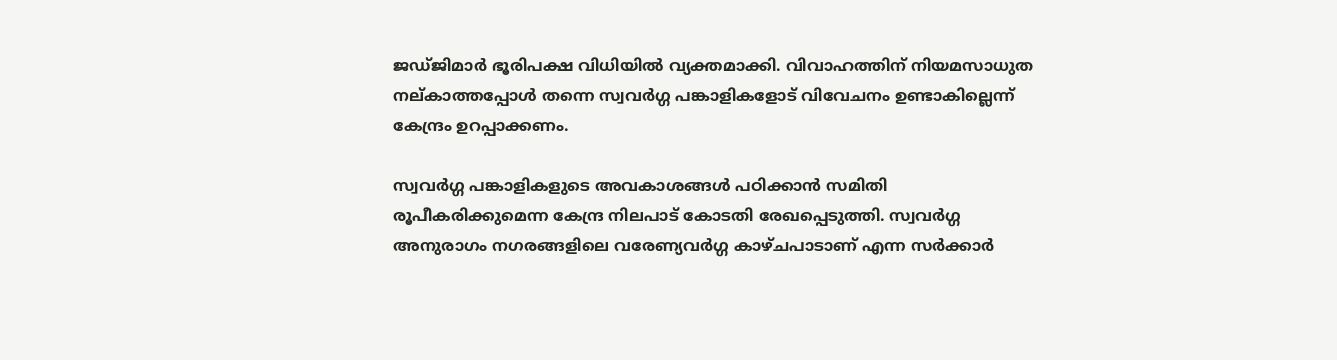ജഡ്ജിമാർ ഭൂരിപക്ഷ വിധിയിൽ വ്യക്തമാക്കി. വിവാഹത്തിന് നിയമസാധുത നല്കാത്തപ്പോൾ തന്നെ സ്വവർഗ്ഗ പങ്കാളികളോട് വിവേചനം ഉണ്ടാകില്ലെന്ന് കേന്ദ്രം ഉറപ്പാക്കണം.

സ്വവർഗ്ഗ പങ്കാളികളുടെ അവകാശങ്ങൾ പഠിക്കാൻ സമിതി രൂപീകരിക്കുമെന്ന കേന്ദ്ര നിലപാട് കോടതി രേഖപ്പെടുത്തി. സ്വവർഗ്ഗ അനുരാഗം നഗരങ്ങളിലെ വരേണ്യവർഗ്ഗ കാഴ്ചപാടാണ് എന്ന സർക്കാർ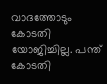വാദത്തോടും കോടതി യോജിച്ചില്ല. പന്ത് കോടതി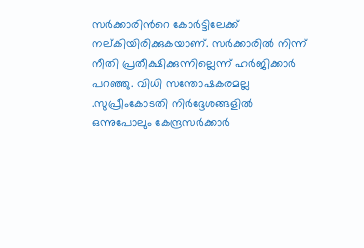സർക്കാരിൻറെ കോർട്ടിലേക്ക് നല്കിയിരിക്കുകയാണ്. സർക്കാരിൽ നിന്ന് നീതി പ്രതീക്ഷിക്കുന്നില്ലെന്ന് ഹർജിക്കാർ പറഞ്ഞു. വിധി സന്തോഷകരമല്ല .സുപ്രീംകോടതി നിർദ്ദേശങ്ങളിൽ ഒന്നുപോലും കേന്ദ്രസർക്കാർ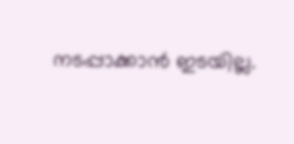നടപ്പാക്കാൻ ഇടയില്ല.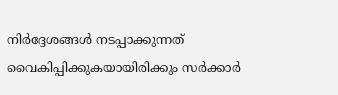നിർദ്ദേശങ്ങൾ നടപ്പാക്കുന്നത് വൈകിപ്പിക്കുകയായിരിക്കും സർക്കാർ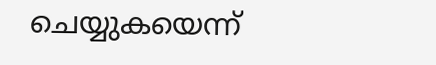ചെയ്യുകയെന്ന്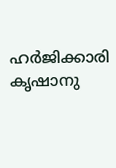ഹർജിക്കാരി കൃഷാനു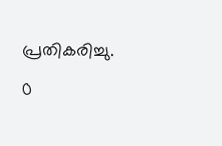പ്രതികരിച്ചു.

0